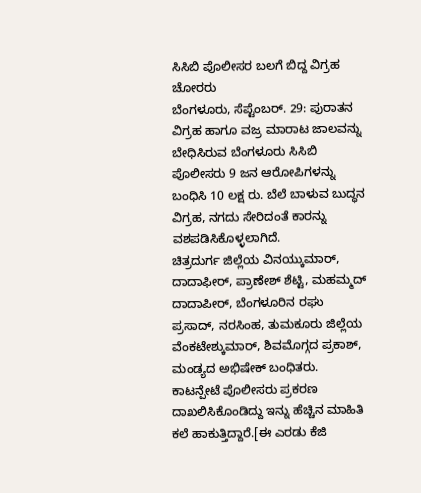ಸಿಸಿಬಿ ಪೊಲೀಸರ ಬಲಗೆ ಬಿದ್ದ ವಿಗ್ರಹ ಚೋರರು
ಬೆಂಗಳೂರು, ಸೆಪ್ಟೆಂಬರ್. 29: ಪುರಾತನ ವಿಗ್ರಹ ಹಾಗೂ ವಜ್ರ ಮಾರಾಟ ಜಾಲವನ್ನು ಬೇಧಿಸಿರುವ ಬೆಂಗಳೂರು ಸಿಸಿಬಿ ಪೊಲೀಸರು 9 ಜನ ಆರೋಪಿಗಳನ್ನು ಬಂಧಿಸಿ 10 ಲಕ್ಷ ರು. ಬೆಲೆ ಬಾಳುವ ಬುದ್ಧನ ವಿಗ್ರಹ, ನಗದು ಸೇರಿದಂತೆ ಕಾರನ್ನು ವಶಪಡಿಸಿಕೊಳ್ಳಲಾಗಿದೆ.
ಚಿತ್ರದುರ್ಗ ಜಿಲ್ಲೆಯ ವಿನಯ್ಕುಮಾರ್, ದಾದಾಫೀರ್, ಪ್ರಾಣೇಶ್ ಶೆಟ್ಟಿ, ಮಹಮ್ಮದ್ ದಾದಾಪೀರ್, ಬೆಂಗಳೂರಿನ ರಘು ಪ್ರಸಾದ್, ನರಸಿಂಹ, ತುಮಕೂರು ಜಿಲ್ಲೆಯ ವೆಂಕಟೇಶ್ಕುಮಾರ್, ಶಿವಮೊಗ್ಗದ ಪ್ರಕಾಶ್, ಮಂಡ್ಯದ ಅಭಿಷೇಕ್ ಬಂಧಿತರು. ಕಾಟನ್ಪೇಟೆ ಪೊಲೀಸರು ಪ್ರಕರಣ ದಾಖಲಿಸಿಕೊಂಡಿದ್ದು ಇನ್ನು ಹೆಚ್ಚಿನ ಮಾಹಿತಿ ಕಲೆ ಹಾಕುತ್ತಿದ್ದಾರೆ.[ಈ ಎರಡು ಕೆಜಿ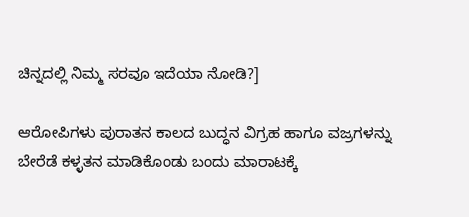ಚಿನ್ನದಲ್ಲಿ ನಿಮ್ಮ ಸರವೂ ಇದೆಯಾ ನೋಡಿ?]

ಆರೋಪಿಗಳು ಪುರಾತನ ಕಾಲದ ಬುದ್ಧನ ವಿಗ್ರಹ ಹಾಗೂ ವಜ್ರಗಳನ್ನು ಬೇರೆಡೆ ಕಳ್ಳತನ ಮಾಡಿಕೊಂಡು ಬಂದು ಮಾರಾಟಕ್ಕೆ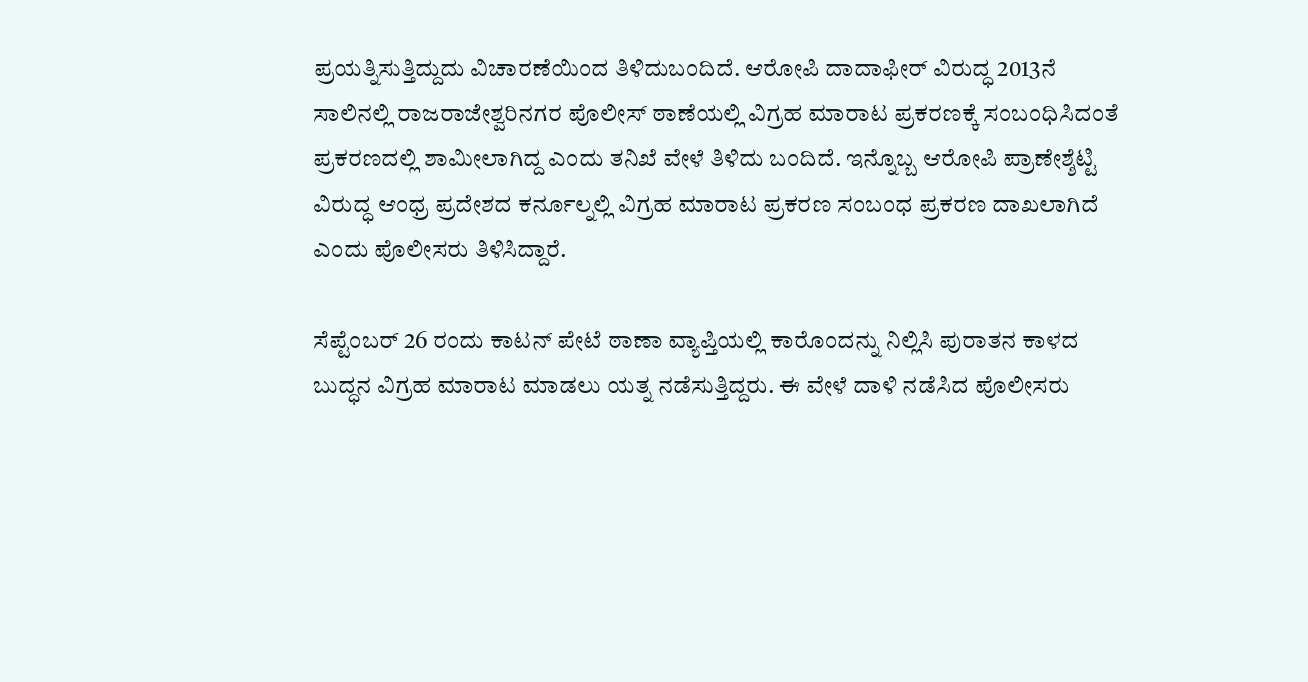ಪ್ರಯತ್ನಿಸುತ್ತಿದ್ದುದು ವಿಚಾರಣೆಯಿಂದ ತಿಳಿದುಬಂದಿದೆ. ಆರೋಪಿ ದಾದಾಫೀರ್ ವಿರುದ್ಧ 2013ನೆ ಸಾಲಿನಲ್ಲಿ ರಾಜರಾಜೇಶ್ವರಿನಗರ ಪೊಲೀಸ್ ಠಾಣೆಯಲ್ಲಿ ವಿಗ್ರಹ ಮಾರಾಟ ಪ್ರಕರಣಕ್ಕೆ ಸಂಬಂಧಿಸಿದಂತೆ ಪ್ರಕರಣದಲ್ಲಿ ಶಾಮೀಲಾಗಿದ್ದ ಎಂದು ತನಿಖೆ ವೇಳೆ ತಿಳಿದು ಬಂದಿದೆ. ಇನ್ನೊಬ್ಬ ಆರೋಪಿ ಪ್ರಾಣೇಶ್ಶೆಟ್ಟಿ ವಿರುದ್ಧ ಆಂಧ್ರ ಪ್ರದೇಶದ ಕರ್ನೂಲ್ನಲ್ಲಿ ವಿಗ್ರಹ ಮಾರಾಟ ಪ್ರಕರಣ ಸಂಬಂಧ ಪ್ರಕರಣ ದಾಖಲಾಗಿದೆ ಎಂದು ಪೊಲೀಸರು ತಿಳಿಸಿದ್ದಾರೆ.

ಸೆಪ್ಟೆಂಬರ್ 26 ರಂದು ಕಾಟನ್ ಪೇಟೆ ಠಾಣಾ ವ್ಯಾಪ್ತಿಯಲ್ಲಿ ಕಾರೊಂದನ್ನು ನಿಲ್ಲಿಸಿ ಪುರಾತನ ಕಾಳದ ಬುದ್ಧನ ವಿಗ್ರಹ ಮಾರಾಟ ಮಾಡಲು ಯತ್ನ ನಡೆಸುತ್ತಿದ್ದರು. ಈ ವೇಳೆ ದಾಳಿ ನಡೆಸಿದ ಪೊಲೀಸರು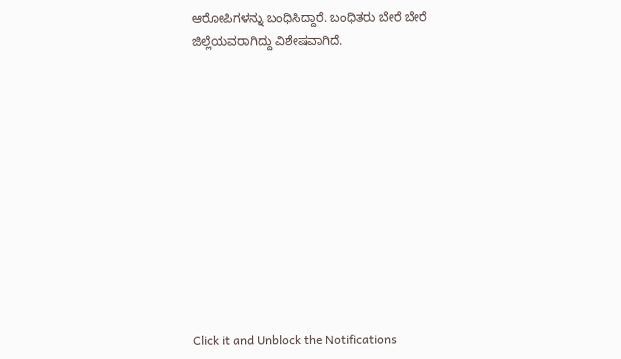ಆರೋಪಿಗಳನ್ನು ಬಂಧಿಸಿದ್ದಾರೆ. ಬಂಧಿತರು ಬೇರೆ ಬೇರೆ ಜಿಲ್ಲೆಯವರಾಗಿದ್ದು ವಿಶೇಷವಾಗಿದೆ.












Click it and Unblock the Notifications